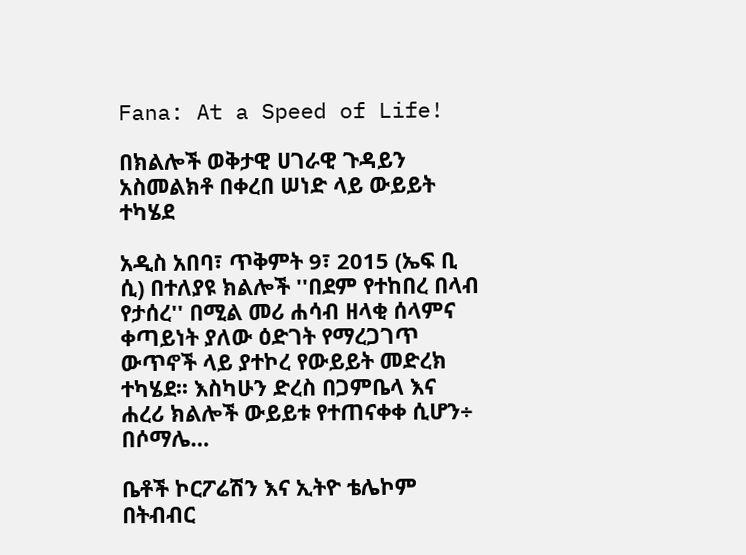Fana: At a Speed of Life!

በክልሎች ወቅታዊ ሀገራዊ ጉዳይን አስመልክቶ በቀረበ ሠነድ ላይ ውይይት ተካሄደ

አዲስ አበባ፣ ጥቅምት 9፣ 2015 (ኤፍ ቢ ሲ) በተለያዩ ክልሎች ''በደም የተከበረ በላብ የታሰረ'' በሚል መሪ ሐሳብ ዘላቂ ሰላምና ቀጣይነት ያለው ዕድገት የማረጋገጥ ውጥኖች ላይ ያተኮረ የውይይት መድረክ ተካሄደ፡፡ እስካሁን ድረስ በጋምቤላ እና ሐረሪ ክልሎች ውይይቱ የተጠናቀቀ ሲሆን÷ በሶማሌ…

ቤቶች ኮርፖሬሽን እና ኢትዮ ቴሌኮም በትብብር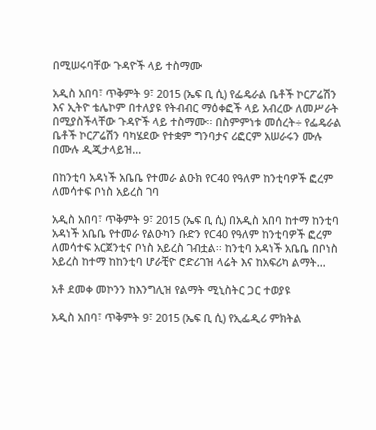በሚሠሩባቸው ጉዳዮች ላይ ተስማሙ

አዲስ አበባ፣ ጥቅምት 9፣ 2015 (ኤፍ ቢ ሲ) የፌዴራል ቤቶች ኮርፖሬሽን እና ኢትዮ ቴሌኮም በተለያዩ የትብብር ማዕቀፎች ላይ አብረው ለመሥራት በሚያስችላቸው ጉዳዮች ላይ ተስማሙ፡፡ በስምምነቱ መሰረት÷ የፌዴራል ቤቶች ኮርፖሬሽን ባካሄደው የተቋም ግንባታና ሪፎርም አሠራሩን ሙሉ በሙሉ ዲጂታላይዝ…

በከንቲባ አዳነች አቤቤ የተመራ ልዑክ የC40 የዓለም ከንቲባዎች ፎረም ለመሳተፍ ቦነስ አይረስ ገባ

አዲስ አበባ፣ ጥቅምት 9፣ 2015 (ኤፍ ቢ ሲ) በአዲስ አበባ ከተማ ከንቲባ አዳነች አቤቤ የተመራ የልዑካን ቡድን የC40 የዓለም ከንቲባዎች ፎረም ለመሳተፍ አርጀንቲና ቦነስ አይረስ ገብቷል፡፡ ከንቲባ አዳነች አቤቤ በቦነስ አይረስ ከተማ ከከንቲባ ሆራቺዮ ሮድሪገዝ ላሬት እና ከአፍሪካ ልማት…

አቶ ደመቀ መኮንን ከእንግሊዝ የልማት ሚኒስትር ጋር ተወያዩ

አዲስ አበባ፣ ጥቅምት 9፣ 2015 (ኤፍ ቢ ሲ) የኢፌዲሪ ምክትል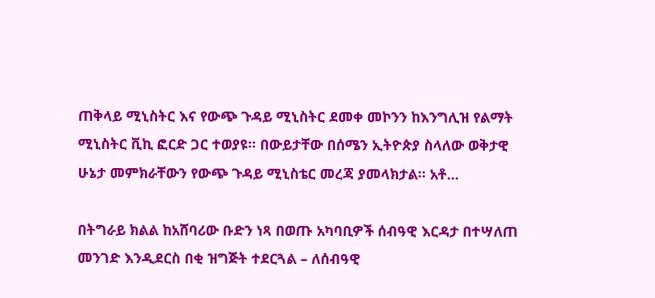ጠቅላይ ሚኒስትር እና የውጭ ጉዳይ ሚኒስትር ደመቀ መኮንን ከእንግሊዝ የልማት ሚኒስትር ቪኪ ፎርድ ጋር ተወያዩ፡፡ በውይታቸው በሰሜን ኢትዮጵያ ስላለው ወቅታዊ ሁኔታ መምክራቸውን የውጭ ጉዳይ ሚኒስቴር መረጃ ያመላክታል፡፡ አቶ…

በትግራይ ክልል ከአሸባሪው ቡድን ነጻ በወጡ አካባቢዎች ሰብዓዊ እርዳታ በተሣለጠ መንገድ እንዲደርስ በቂ ዝግጅት ተደርጓል – ለሰብዓዊ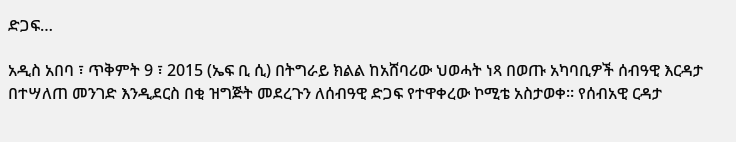ድጋፍ…

አዲስ አበባ ፣ ጥቅምት 9 ፣ 2015 (ኤፍ ቢ ሲ) በትግራይ ክልል ከአሸባሪው ህወሓት ነጻ በወጡ አካባቢዎች ሰብዓዊ እርዳታ በተሣለጠ መንገድ እንዲደርስ በቂ ዝግጅት መደረጉን ለሰብዓዊ ድጋፍ የተዋቀረው ኮሚቴ አስታወቀ። የሰብአዊ ርዳታ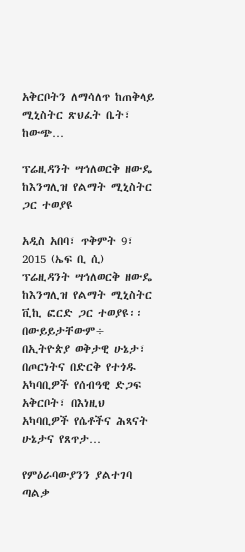አቅርቦትን ለማሳለጥ ከጠቅላይ ሚኒስትር ጽህፈት ቤት፣ ከውጭ…

ፕሬዚዳንት ሣኅለወርቅ ዘውዴ ከእንግሊዝ የልማት ሚኒስትር ጋር ተወያዩ

አዲስ አበባ፣ ጥቅምት 9፣ 2015 (ኤፍ ቢ ሲ) ፕሬዚዳንት ሣኅለወርቅ ዘውዴ ከእንግሊዝ የልማት ሚኒስትር ቪኪ ፎርድ ጋር ተወያዩ፡፡ በውይይታቸውም÷ በኢትዮጵያ ወቅታዊ ሁኔታ፣ በጦርነትና በድርቅ የተጎዱ አካባቢዎች የሰብዓዊ ድጋፍ አቅርቦት፣ በእነዚህ አካባቢዎች የሴቶችና ሕጻናት ሁኔታና የጸጥታ…

የምዕራባውያንን ያልተገባ ጣልቃ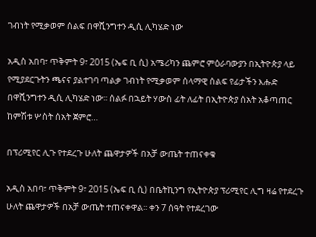ገብነት የሚቃወም ሰልፍ በዋሺንግተን ዲሲ ሊካሄድ ነው

አዲስ አበባ፣ ጥቅምት 9፣ 2015 (ኤፍ ቢ ሲ) አሜሪካን ጨምሮ ምዕራባውያን በኢትዮጵያ ላይ የሚያደርጉትን ጫናና ያልተገባ ጣልቃ ገብነት የሚቃወም ሰላማዊ ሰልፍ የፊታችን እሑድ በዋሺንግተን ዲሲ ሊካሄድ ነው፡፡ ሰልፉ በኋይት ሃውስ ፊት ለፊት በኢትዮጵያ ሰአት አቆጣጠር ከምሽቱ ሦስት ሰአት ጀምሮ…

በፕሪሚየር ሊጉ የተደረጉ ሁለት ጨዋታዎች በአቻ ውጤት ተጠናቀቁ

አዲስ አበባ፣ ጥቅምት 9፣ 2015 (ኤፍ ቢ ሲ) በቤትኪንግ የኢትዮጵያ ፕሪሚየር ሊግ ዛሬ የተደረጉ ሁለት ጨዋታዎች በአቻ ውጤት ተጠናቀዋል፡፡ ቀን 7 ሰዓት የተደረገው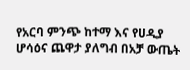የአርባ ምንጭ ከተማ እና የሀዲያ ሆሳዕና ጨዋታ ያለግብ በአቻ ውጤት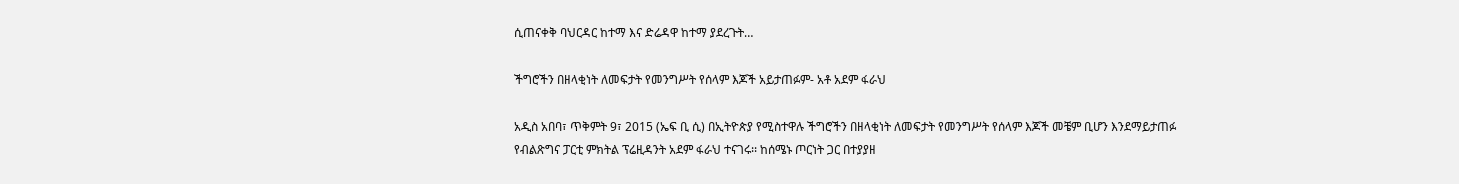ሲጠናቀቅ ባህርዳር ከተማ እና ድሬዳዋ ከተማ ያደረጉት…

ችግሮችን በዘላቂነት ለመፍታት የመንግሥት የሰላም እጆች አይታጠፉም- አቶ አደም ፋራህ

አዲስ አበባ፣ ጥቅምት 9፣ 2015 (ኤፍ ቢ ሲ) በኢትዮጵያ የሚስተዋሉ ችግሮችን በዘላቂነት ለመፍታት የመንግሥት የሰላም እጆች መቼም ቢሆን እንደማይታጠፉ የብልጽግና ፓርቲ ምክትል ፕሬዚዳንት አደም ፋራህ ተናገሩ፡፡ ከሰሜኑ ጦርነት ጋር በተያያዘ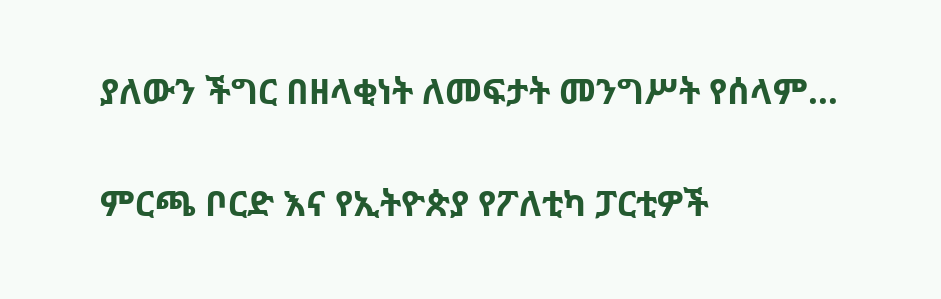ያለውን ችግር በዘላቂነት ለመፍታት መንግሥት የሰላም…

ምርጫ ቦርድ እና የኢትዮጵያ የፖለቲካ ፓርቲዎች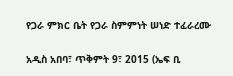የጋራ ምክር ቤት የጋራ ስምምነት ሠነድ ተፈራረሙ

አዲስ አበባ፣ ጥቅምት 9፣ 2015 (ኤፍ ቢ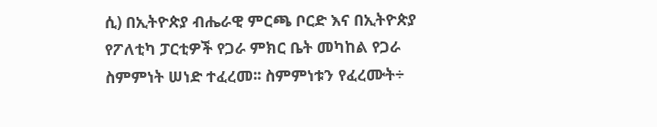ሲ) በኢትዮጵያ ብሔራዊ ምርጫ ቦርድ እና በኢትዮጵያ የፖለቲካ ፓርቲዎች የጋራ ምክር ቤት መካከል የጋራ ስምምነት ሠነድ ተፈረመ፡፡ ስምምነቱን የፈረሙት÷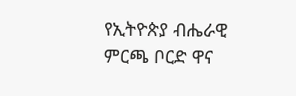የኢትዮጵያ ብሔራዊ ምርጫ ቦርድ ዋና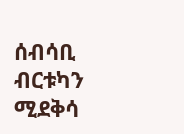ሰብሳቢ ብርቱካን ሚደቅሳ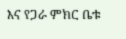እና የጋራ ምክር ቤቱ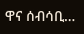ዋና ሰብሳቢ…